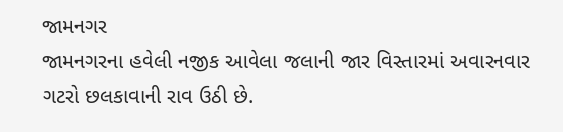જામનગર
જામનગરના હવેલી નજીક આવેલા જલાની જાર વિસ્તારમાં અવારનવાર ગટરો છલકાવાની રાવ ઉઠી છે.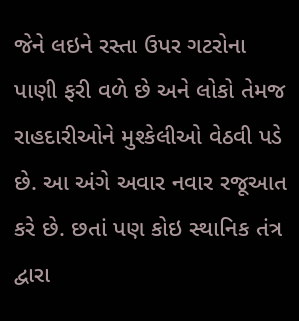જેને લઇને રસ્તા ઉપર ગટરોના પાણી ફરી વળે છે અને લોકો તેમજ રાહદારીઓને મુશ્કેલીઓ વેઠવી પડે છે. આ અંગે અવાર નવાર રજૂઆત કરે છે. છતાં પણ કોઇ સ્થાનિક તંત્ર દ્વારા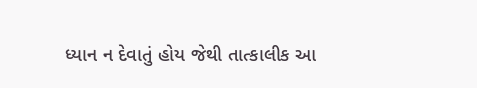ધ્યાન ન દેવાતું હોય જેથી તાત્કાલીક આ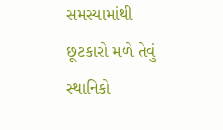સમસ્યામાંથી છૂટકારો મળે તેવું સ્થાનિકો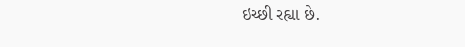ઇચ્છી રહ્યા છે.